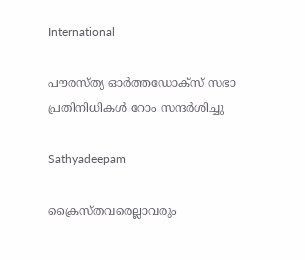International

പൗരസ്ത്യ ഓര്‍ത്തഡോക്‌സ് സഭാ പ്രതിനിധികള്‍ റോം സന്ദര്‍ശിച്ചു

Sathyadeepam

ക്രൈസ്തവരെല്ലാവരും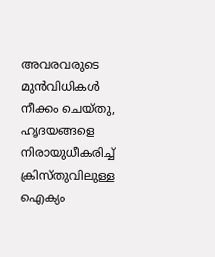അവരവരുടെ മുന്‍വിധികള്‍ നീക്കം ചെയ്തു, ഹൃദയങ്ങളെ നിരായുധീകരിച്ച് ക്രിസ്തുവിലുള്ള ഐക്യം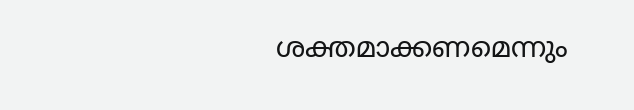ശക്തമാക്കണമെന്നും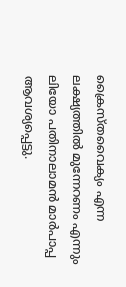ക്രൈസ്തവൈക്യം എന്ന ലക്ഷ്യത്തില്‍ മുന്നേറണം എന്നും ലിയോ പതിനാലാമന്‍ മാര്‍പാപ്പ ആവശ്യപ്പെട്ടു.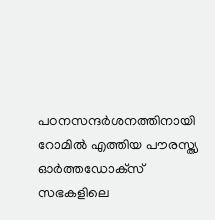പഠനസന്ദര്‍ശനത്തിനായി റോമില്‍ എത്തിയ പൗരസ്ത്യ ഓര്‍ത്തഡോക്‌സ് സഭകളിലെ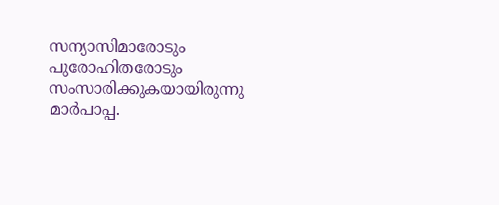സന്യാസിമാരോടും പുരോഹിതരോടും സംസാരിക്കുകയായിരുന്നു മാര്‍പാപ്പ.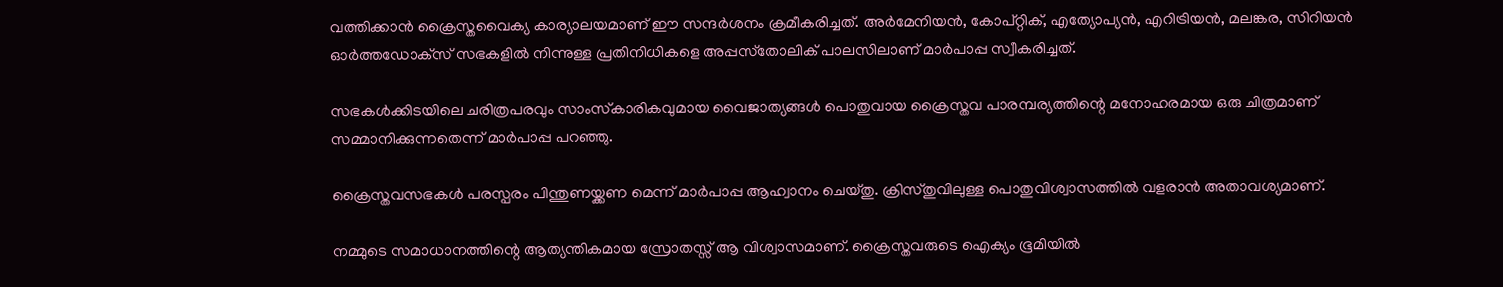വത്തിക്കാന്‍ ക്രൈസ്തവൈക്യ കാര്യാലയമാണ് ഈ സന്ദര്‍ശനം ക്രമീകരിച്ചത്. അര്‍മേനിയന്‍, കോപ്റ്റിക്, എത്യോപ്യന്‍, എറിട്രിയന്‍, മലങ്കര, സിറിയന്‍ ഓര്‍ത്തഡോക്‌സ് സഭകളില്‍ നിന്നുള്ള പ്രതിനിധികളെ അപ്പസ്‌തോലിക് പാലസിലാണ് മാര്‍പാപ്പ സ്വീകരിച്ചത്.

സഭകള്‍ക്കിടയിലെ ചരിത്രപരവും സാംസ്‌കാരികവുമായ വൈജാത്യങ്ങള്‍ പൊതുവായ ക്രൈസ്തവ പാരമ്പര്യത്തിന്റെ മനോഹരമായ ഒരു ചിത്രമാണ് സമ്മാനിക്കുന്നതെന്ന് മാര്‍പാപ്പ പറഞ്ഞു.

ക്രൈസ്തവസഭകള്‍ പരസ്പരം പിന്തുണയ്ക്കണ മെന്ന് മാര്‍പാപ്പ ആഹ്വാനം ചെയ്തു. ക്രിസ്തുവിലുള്ള പൊതുവിശ്വാസത്തില്‍ വളരാന്‍ അതാവശ്യമാണ്.

നമ്മുടെ സമാധാനത്തിന്റെ ആത്യന്തികമായ സ്രോതസ്സ് ആ വിശ്വാസമാണ്. ക്രൈസ്തവരുടെ ഐക്യം ഭൂമിയില്‍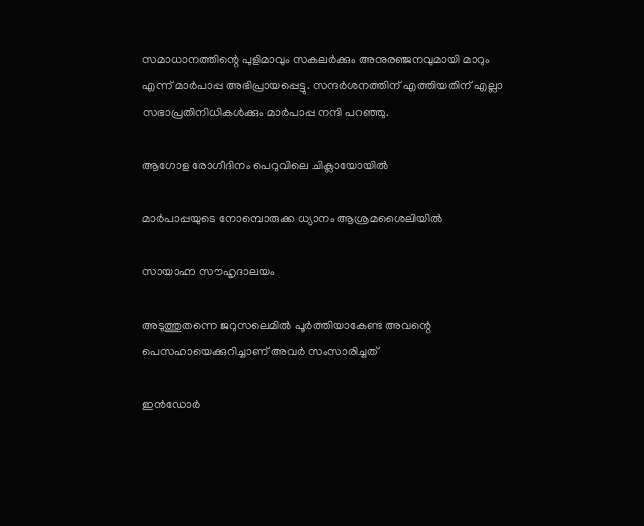സമാധാനത്തിന്റെ പുളിമാവും സകലര്‍ക്കും അനുരഞ്ജനവുമായി മാറും എന്ന് മാര്‍പാപ്പ അഭിപ്രായപ്പെട്ടു. സന്ദര്‍ശനത്തിന് എത്തിയതിന് എല്ലാ സഭാപ്രതിനിധികള്‍ക്കും മാര്‍പാപ്പ നന്ദി പറഞ്ഞു.

ആഗോള രോഗീദിനം പെറുവിലെ ചിക്ലായോയില്‍

മാര്‍പാപ്പയുടെ നോമ്പൊരുക്ക ധ്യാനം ആശ്രമശൈലിയില്‍

സായാഹ്ന സൗഹൃദാലയം

അടുത്തുതന്നെ ജറുസലെമില്‍ പൂര്‍ത്തിയാകേണ്ട അവന്റെ പെസഹായെക്കുറിച്ചാണ് അവര്‍ സംസാരിച്ചത്

ഇന്‍ഡോര്‍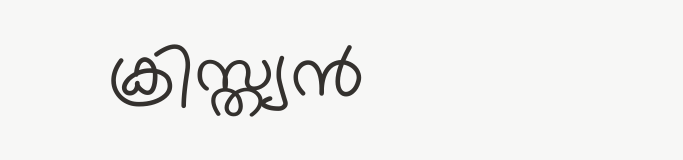ക്രിസ്ത്യന്‍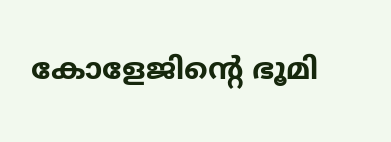കോളേജിന്റെ ഭൂമി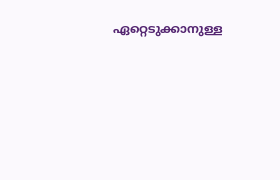ഏറ്റെടുക്കാനുള്ള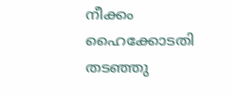നീക്കം ഹൈക്കോടതി തടഞ്ഞു